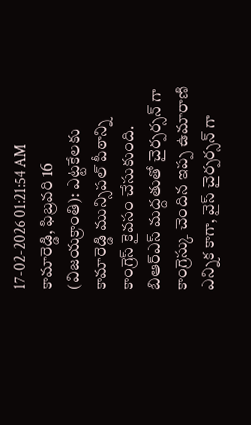17-02-2026 01:21:54 AM
కామారెడ్డి, ఫిబ్రవరి 16 (విజయక్రాంతి): ఎట్టకేలకు కామారెడ్డి మున్సిపల్ పీఠాన్ని కాంగ్రెస్ కైవసం చేసుకుంది. బిఆర్ఎస్ మద్దతుతో చైర్పర్సన్ గా కాంగ్రెస్కు చెందిన ఇప్ప ఉమారాణి ఎన్నిక కాగా, వైస్ చైర్పర్సన్ గా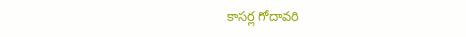కాసర్ల గోదావరి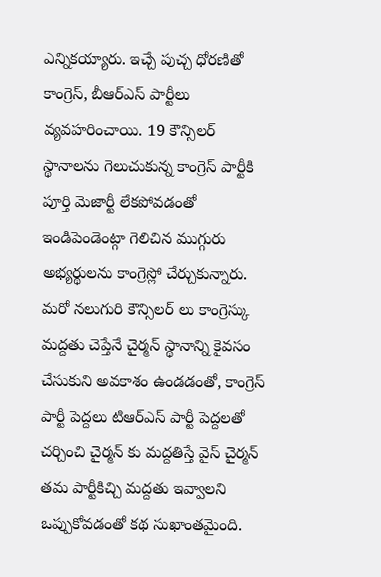ఎన్నికయ్యారు. ఇచ్చే పుచ్చ ధోరణితో కాంగ్రెస్, బీఆర్ఎస్ పార్టీలు వ్యవహరించాయి. 19 కౌన్సిలర్ స్థానాలను గెలుచుకున్న కాంగ్రెస్ పార్టీకి పూర్తి మెజార్టీ లేకపోవడంతో ఇండిపెండెంట్గా గెలిచిన ముగ్గురు అభ్యర్థులను కాంగ్రెస్లో చేర్చుకున్నారు.
మరో నలుగురి కౌన్సిలర్ లు కాంగ్రెస్కు మద్దతు చెప్తేనే చైర్మన్ స్థానాన్ని కైవసం చేసుకుని అవకాశం ఉండడంతో, కాంగ్రెస్ పార్టీ పెద్దలు టిఆర్ఎస్ పార్టీ పెద్దలతో చర్చించి చైర్మన్ కు మద్దతిస్తే వైస్ చైర్మన్ తమ పార్టీకిచ్చి మద్దతు ఇవ్వాలని ఒప్పుకోవడంతో కథ సుఖాంతమైంది.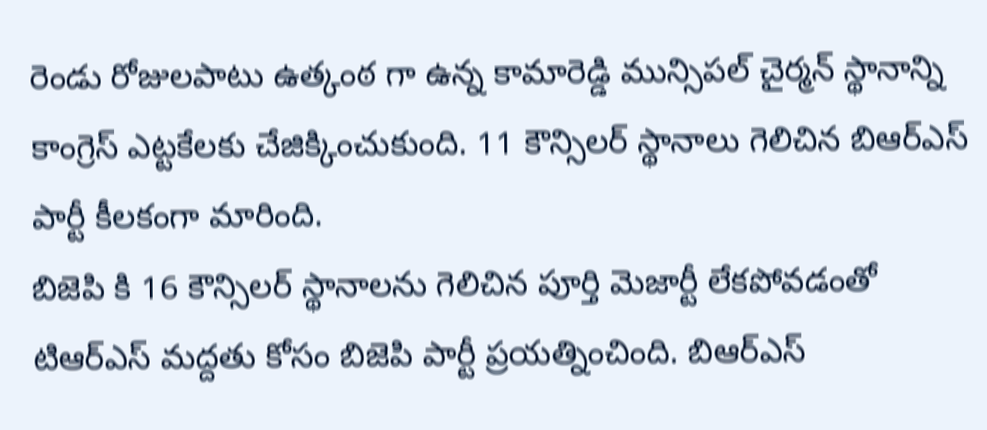రెండు రోజులపాటు ఉత్కంఠ గా ఉన్న కామారెడ్డి మున్సిపల్ చైర్మన్ స్థానాన్ని కాంగ్రెస్ ఎట్టకేలకు చేజిక్కించుకుంది. 11 కౌన్సిలర్ స్థానాలు గెలిచిన బిఆర్ఎస్ పార్టీ కీలకంగా మారింది.
బిజెపి కి 16 కౌన్సిలర్ స్థానాలను గెలిచిన పూర్తి మెజార్టీ లేకపోవడంతో టిఆర్ఎస్ మద్దతు కోసం బిజెపి పార్టీ ప్రయత్నించింది. బిఆర్ఎస్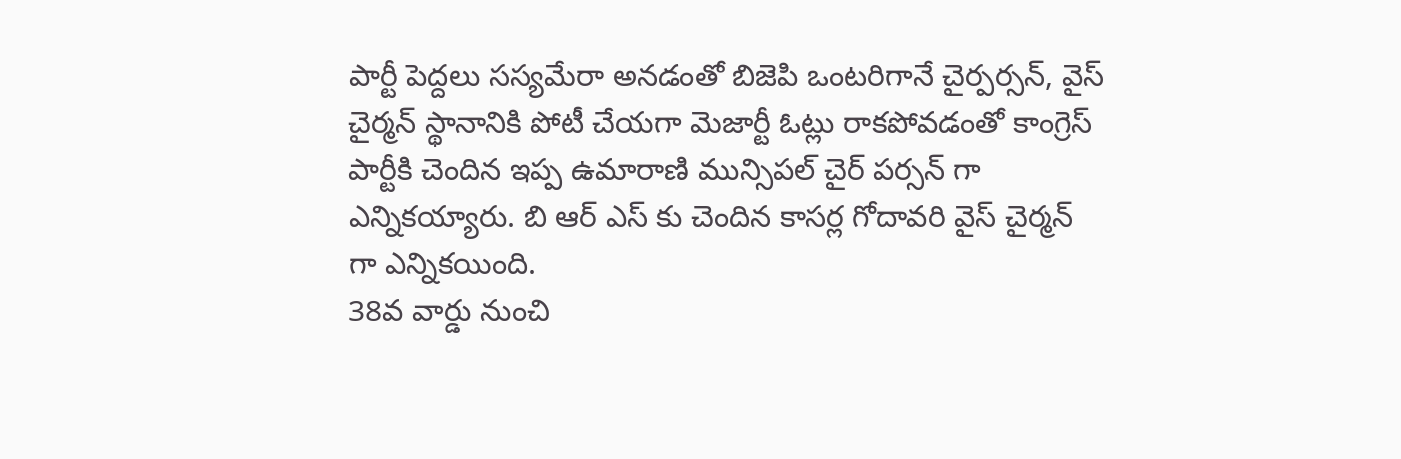పార్టీ పెద్దలు సస్యమేరా అనడంతో బిజెపి ఒంటరిగానే చైర్పర్సన్, వైస్ చైర్మన్ స్థానానికి పోటీ చేయగా మెజార్టీ ఓట్లు రాకపోవడంతో కాంగ్రెస్ పార్టీకి చెందిన ఇప్ప ఉమారాణి మున్సిపల్ చైర్ పర్సన్ గా ఎన్నికయ్యారు. బి ఆర్ ఎస్ కు చెందిన కాసర్ల గోదావరి వైస్ చైర్మన్ గా ఎన్నికయింది.
38వ వార్డు నుంచి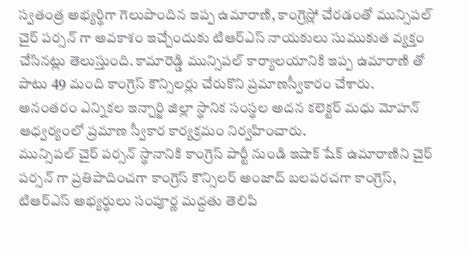స్వతంత్ర అభ్యర్థిగా గెలుపొందిన ఇప్ప ఉమారాణి, కాంగ్రెస్లో చేరడంతో మున్సిపల్ చైర్ పర్సన్ గా అవకాశం ఇచ్చేందుకు టిఆర్ఎస్ నాయకులు సుముకుత వ్యక్తం చేసినట్లు తెలుస్తుంది. కామారెడ్డి మున్సిపల్ కార్యాలయానికి ఇప్ప ఉమారాణి తో పాటు 49 మంది కాంగ్రెస్ కౌన్సిలర్లు చేరుకొని ప్రమాణస్వీకారం చేశారు. అనంతరం ఎన్నికల ఇన్చార్జి జిల్లా స్థానిక సంస్థల అదన కలెక్టర్ మధు మోహన్ ఆధ్వర్యంలో ప్రమాణ స్వీకార కార్యక్రమం నిర్వహించారు.
మున్సిపల్ చైర్ పర్సన్ స్థానానికి కాంగ్రెస్ పార్టీ నుండి ఇషాక్ షేక్ ఉమారాణిని చైర్ పర్సన్ గా ప్రతిపాదించగా కాంగ్రెస్ కౌన్సిలర్ అంజాద్ బలపరచగా కాంగ్రెస్, టిఆర్ఎస్ అభ్యర్థులు సంపూర్ణ మద్దతు తెలిపి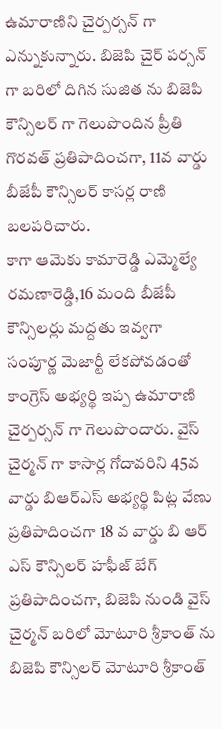ఉమారాణిని చైర్పర్సన్ గా ఎన్నుకున్నారు. బిజెపి చైర్ పర్సన్ గా బరిలో దిగిన సుజిత ను బిజెపి కౌన్సిలర్ గా గెలుపొందిన ప్రీతి గొరవత్ ప్రతిపాదించగా, 11వ వార్డు బీజేపీ కౌన్సిలర్ కాసర్ల రాణి బలపరిచారు.
కాగా ఆమెకు కామారెడ్డి ఎమ్మెల్యే రమణారెడ్డి,16 మంది బీజేపీ కౌన్సిలర్లు మద్దతు ఇవ్వగా సంపూర్ణ మెజార్టీ లేకపోవడంతో కాంగ్రెస్ అభ్యర్థి ఇప్ప ఉమారాణి చైర్పర్సన్ గా గెలుపొందారు. వైస్ చైర్మన్ గా కాసార్ల గోదావరిని 45వ వార్డు బిఆర్ఎస్ అభ్యర్థి పిట్ల వేణు ప్రతిపాదించగా 18 వ వార్డు బి ఆర్ ఎస్ కౌన్సిలర్ హఫీజ్ బేగ్ ప్రతిపాదించగా, బిజెపి నుండి వైస్ చైర్మన్ బరిలో మోటూరి శ్రీకాంత్ ను బిజెపి కౌన్సిలర్ మోటూరి శ్రీకాంత్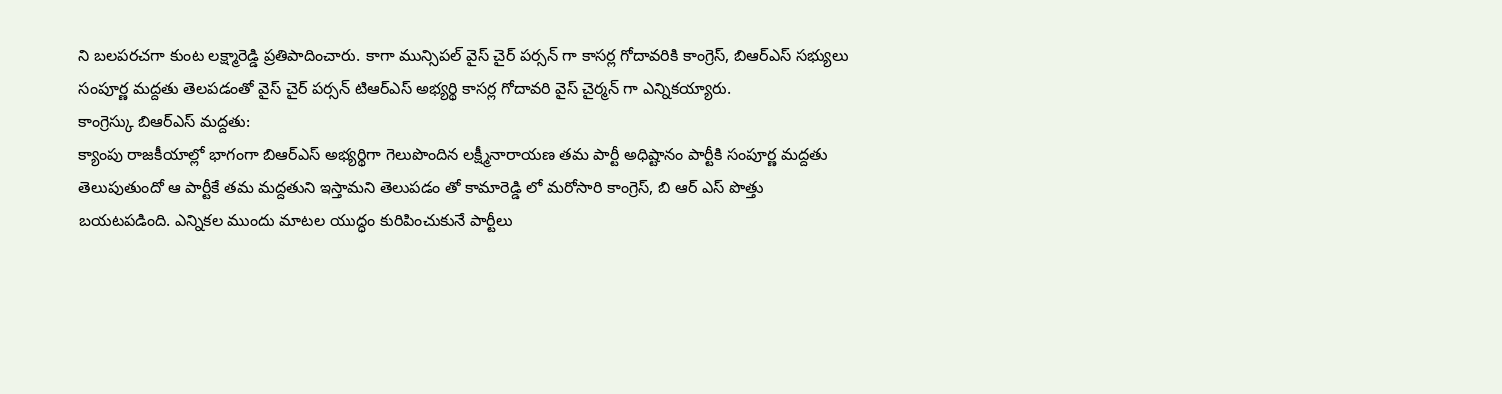ని బలపరచగా కుంట లక్ష్మారెడ్డి ప్రతిపాదించారు. కాగా మున్సిపల్ వైస్ చైర్ పర్సన్ గా కాసర్ల గోదావరికి కాంగ్రెస్, బిఆర్ఎస్ సభ్యులు సంపూర్ణ మద్దతు తెలపడంతో వైస్ చైర్ పర్సన్ టిఆర్ఎస్ అభ్యర్థి కాసర్ల గోదావరి వైస్ చైర్మన్ గా ఎన్నికయ్యారు.
కాంగ్రెస్కు బిఆర్ఎస్ మద్దతు:
క్యాంపు రాజకీయాల్లో భాగంగా బిఆర్ఎస్ అభ్యర్థిగా గెలుపొందిన లక్ష్మీనారాయణ తమ పార్టీ అధిష్టానం పార్టీకి సంపూర్ణ మద్దతు తెలుపుతుందో ఆ పార్టీకే తమ మద్దతుని ఇస్తామని తెలుపడం తో కామారెడ్డి లో మరోసారి కాంగ్రెస్, బి ఆర్ ఎస్ పొత్తు బయటపడింది. ఎన్నికల ముందు మాటల యుద్ధం కురిపించుకునే పార్టీలు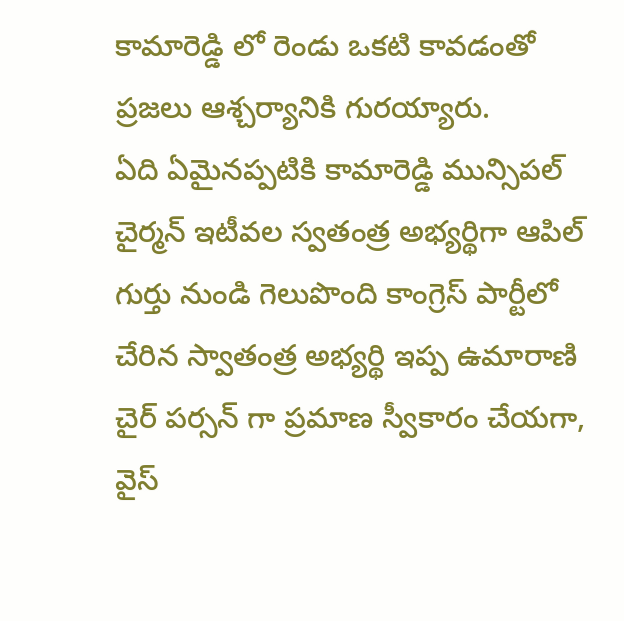కామారెడ్డి లో రెండు ఒకటి కావడంతో ప్రజలు ఆశ్చర్యానికి గురయ్యారు.
ఏది ఏమైనప్పటికి కామారెడ్డి మున్సిపల్ చైర్మన్ ఇటీవల స్వతంత్ర అభ్యర్థిగా ఆపిల్ గుర్తు నుండి గెలుపొంది కాంగ్రెస్ పార్టీలో చేరిన స్వాతంత్ర అభ్యర్థి ఇప్ప ఉమారాణి చైర్ పర్సన్ గా ప్రమాణ స్వీకారం చేయగా, వైస్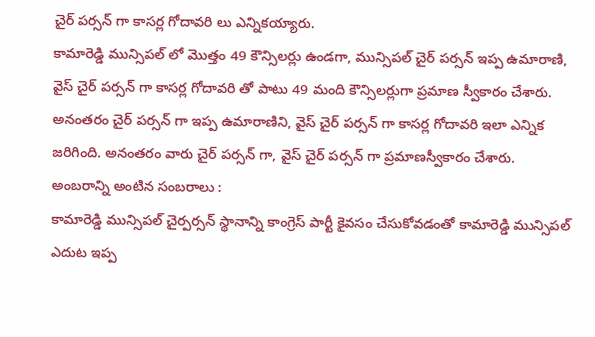చైర్ పర్సన్ గా కాసర్ల గోదావరి లు ఎన్నికయ్యారు.
కామారెడ్డి మున్సిపల్ లో మొత్తం 49 కౌన్సిలర్లు ఉండగా, మున్సిపల్ చైర్ పర్సన్ ఇప్ప ఉమారాణి, వైస్ చైర్ పర్సన్ గా కాసర్ల గోదావరి తో పాటు 49 మంది కౌన్సిలర్లుగా ప్రమాణ స్వీకారం చేశారు. అనంతరం చైర్ పర్సన్ గా ఇప్ప ఉమారాణిని, వైస్ చైర్ పర్సన్ గా కాసర్ల గోదావరి ఇలా ఎన్నిక జరిగింది. అనంతరం వారు చైర్ పర్సన్ గా, వైస్ చైర్ పర్సన్ గా ప్రమాణస్వీకారం చేశారు.
అంబరాన్ని అంటిన సంబరాలు :
కామారెడ్డి మున్సిపల్ చైర్పర్సన్ స్థానాన్ని కాంగ్రెస్ పార్టీ కైవసం చేసుకోవడంతో కామారెడ్డి మున్సిపల్ ఎదుట ఇప్ప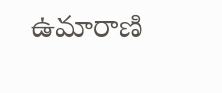ఉమారాణి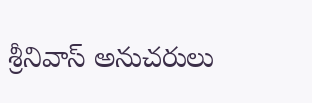శ్రీనివాస్ అనుచరులు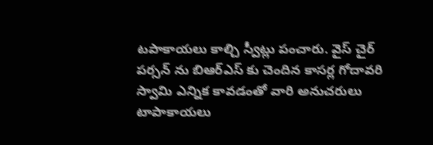టపాకాయలు కాల్చి స్వీట్లు పంచారు. వైస్ చైర్ పర్సన్ ను బిఆర్ఎస్ కు చెందిన కాసర్ల గోదావరి స్వామి ఎన్నిక కావడంతో వారి అనుచరులు టాపాకాయలు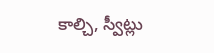కాల్చి, స్వీట్లు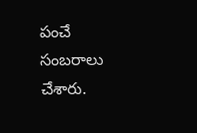పంచే సంబరాలు చేశారు.